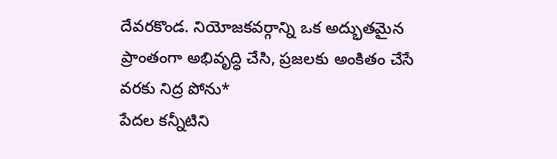దేవరకొండ. నియోజకవర్గాన్ని ఒక అద్భుతమైన ప్రాంతంగా అభివృద్ధి చేసి, ప్రజలకు అంకితం చేసే వరకు నిద్ర పోను*
పేదల కన్నీటిని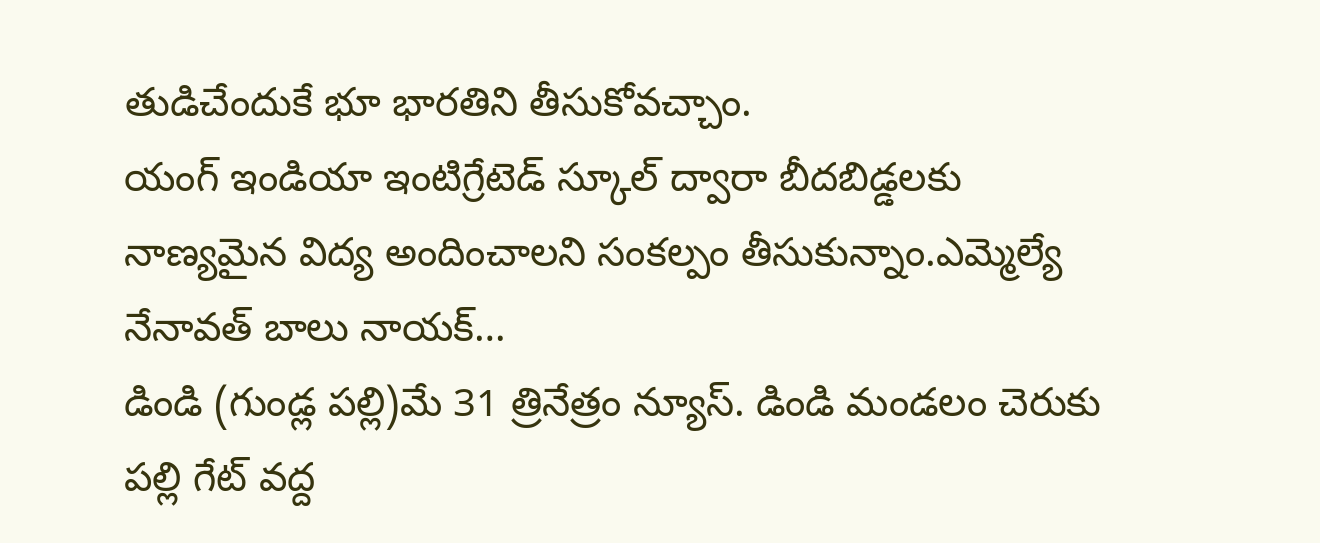తుడిచేందుకే భూ భారతిని తీసుకోవచ్చాం.
యంగ్ ఇండియా ఇంటిగ్రేటెడ్ స్కూల్ ద్వారా బీదబిడ్డలకు నాణ్యమైన విద్య అందించాలని సంకల్పం తీసుకున్నాం.ఎమ్మెల్యే నేనావత్ బాలు నాయక్…
డిండి (గుండ్ల పల్లి)మే 31 త్రినేత్రం న్యూస్. డిండి మండలం చెరుకు పల్లి గేట్ వద్ద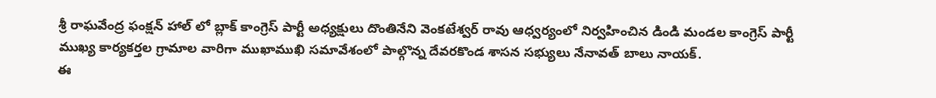శ్రీ రాఘవేంద్ర ఫంక్షన్ హాల్ లో బ్లాక్ కాంగ్రెస్ పార్టీ అధ్యక్షులు దొంతినేని వెంకటేశ్వర్ రావు ఆధ్వర్యంలో నిర్వహించిన డిండి మండల కాంగ్రెస్ పార్టీ ముఖ్య కార్యకర్తల గ్రామాల వారిగా ముఖాముఖి సమావేశంలో పాల్గొన్న దేవరకొండ శాసన సభ్యులు నేనావత్ బాలు నాయక్.
ఈ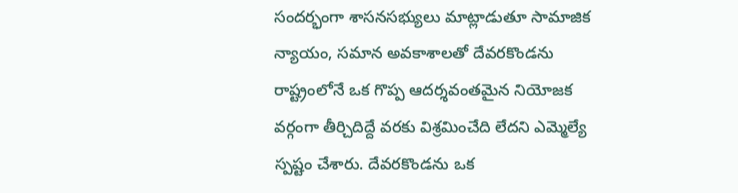సందర్భంగా శాసనసభ్యులు మాట్లాడుతూ సామాజిక న్యాయం, సమాన అవకాశాలతో దేవరకొండను రాష్ట్రంలోనే ఒక గొప్ప ఆదర్శవంతమైన నియోజక వర్గంగా తీర్చిదిద్దే వరకు విశ్రమించేది లేదని ఎమ్మెల్యే స్పష్టం చేశారు. దేవరకొండను ఒక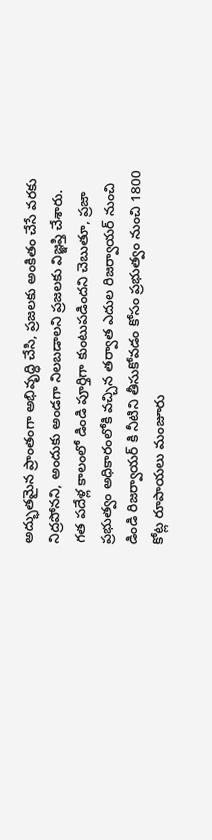అద్భుతమైన ప్రాంతంగా అభివృద్ధి చేసి, ప్రజలకు అంకితం చేసే వరకు నిద్రపోనని, అందుకు అండగా నిలబడాలని ప్రజలకు విజ్ఞప్తి చేశారు.
గత పదేళ్ల కాలంలో డిండి పూర్తిగా కుంటుపడిందని చెబుతూ, ప్రజా ప్రభుత్వం అధికారంలోకి వచ్చిన తర్వాత ఎదుల రిజర్వాయర్ నుంచి డిండి రిజర్వాయర్ కి నీటిని తీసుకోవడం కోసం ప్రభుత్వం నుంచి 1800 కోట్ల రూపాయలు మంజూరు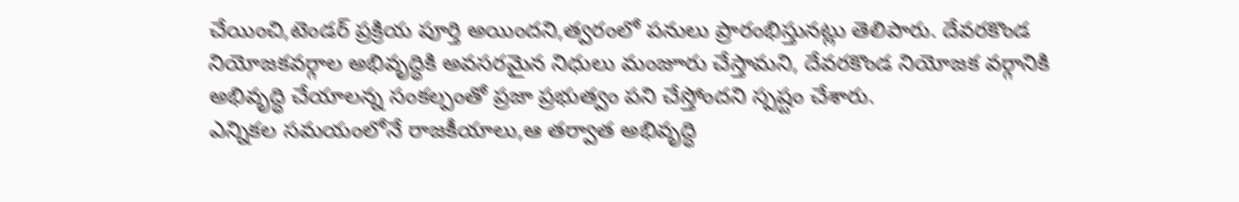చేయించి,టెండర్ ప్రక్రియ పూర్తి అయిందని,త్వరంలో పనులు ప్రారంభిస్తునట్లు తెలిపారు. దేవరకొండ నియోజకవర్గాల అభివృద్ధికి అవసరమైన నిధులు మంజూరు చేస్తామని, దేవరకొండ నియోజక వర్గానికి అభివృద్ధి చేయాలన్న సంకల్పంతో ప్రజా ప్రభుత్వం పని చేస్తోందని స్పష్టం చేశారు.
ఎన్నికల సమయంలోనే రాజకీయాలు,ఆ తర్వాత అభివృద్ధి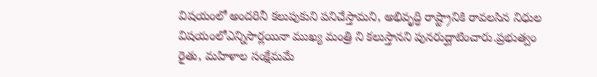విషయంలో అందరినీ కలుపుకుని పనిచేస్తామని, అభివృద్ధి రాష్ట్రానికి రావలసిన నిధుల విషయంలోఎన్నిసార్లయినా ముఖ్య మంత్రి ని కలుస్తానని పునరుద్ఘాటించారు.ప్రభుత్వం రైతు, మహిళాల సంక్షేమమే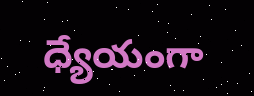ధ్యేయంగా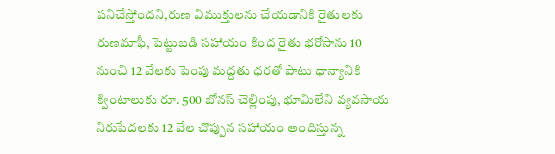పనిచేస్తోందని,రుణ విముక్తులను చేయడానికి రైతులకు రుణమాఫీ, పెట్టుబడి సహాయం కింద రైతు భరోసాను 10 నుంచి 12 వేలకు పెంపు మద్దతు ధరతో పాటు ధాన్యానికి క్వింటాలుకు రూ. 500 బోనస్ చెల్లింపు, భూమిలేని వ్యవసాయ నిరుపేదలకు 12 వేల చొప్పున సహాయం అందిస్తున్న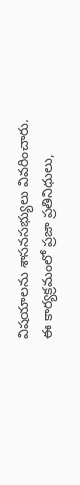విషయాలను శాసనసభ్యులు వివరించారు.
ఈ కార్యక్రమంలో ప్రజా ప్రతినిధులు,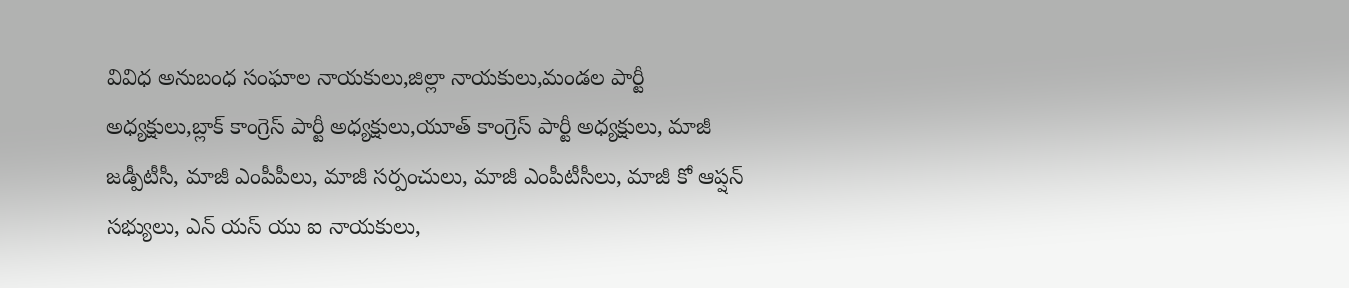వివిధ అనుబంధ సంఘాల నాయకులు,జిల్లా నాయకులు,మండల పార్టీ అధ్యక్షులు,బ్లాక్ కాంగ్రెస్ పార్టీ అధ్యక్షులు,యూత్ కాంగ్రెస్ పార్టీ అధ్యక్షులు, మాజీ జడ్పీటీసీ, మాజీ ఎంపీపీలు, మాజీ సర్పంచులు, మాజీ ఎంపీటీసీలు, మాజీ కో ఆప్షన్ సభ్యులు, ఎన్ యస్ యు ఐ నాయకులు,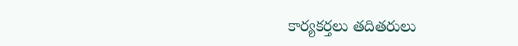కార్యకర్తలు తదితరులు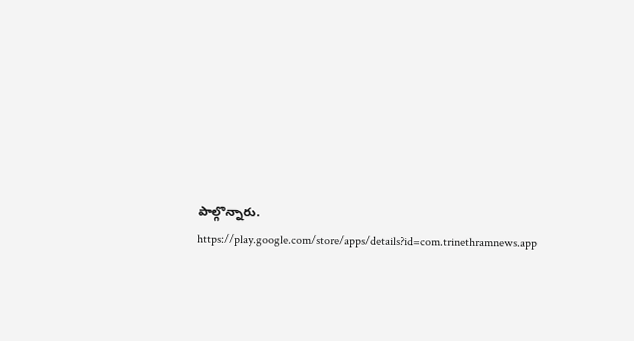పాల్గొన్నారు.
https://play.google.com/store/apps/details?id=com.trinethramnews.app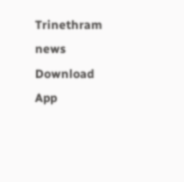Trinethram news
Download App